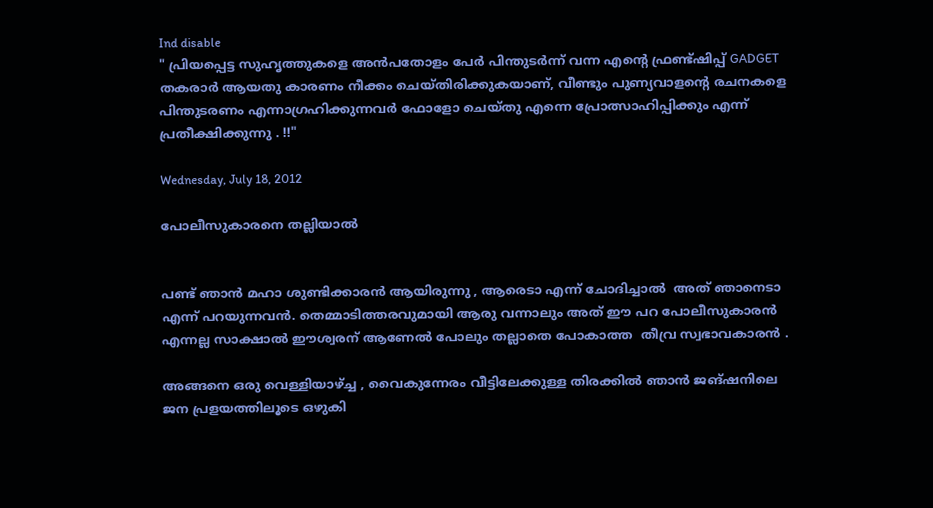Ind disable
" പ്രിയപ്പെട്ട സുഹൃത്തുകളെ അന്‍പതോളം പേര്‍ പിന്തുടര്‍ന്ന് വന്ന എന്റെ ഫ്രണ്ട്ഷിപ്പ് GADGET തകരാര്‍ ആയതു കാരണം നീക്കം ചെയ്തിരിക്കുകയാണ്, വീണ്ടും പുണ്യവാളന്റെ രചനകളെ പിന്തുടരണം എന്നാഗ്രഹിക്കുന്നവര്‍ ഫോളോ ചെയ്തു എന്നെ പ്രോത്സാഹിപ്പിക്കും എന്ന് പ്രതീക്ഷിക്കുന്നു . !!"

Wednesday, July 18, 2012

പോലീസുകാരനെ തല്ലിയാല്‍


പണ്ട് ഞാന്‍ മഹാ ശുണ്ടിക്കാരന്‍ ആയിരുന്നു , ആരെടാ എന്ന് ചോദിച്ചാല്‍  അത് ഞാനെടാ എന്ന് പറയുന്നവന്‍. തെമ്മാടിത്തരവുമായി ആരു വന്നാലും അത് ഈ പറ പോലീസുകാരന്‍ എന്നല്ല സാക്ഷാല്‍ ഈശ്വരന് ആണേല്‍ പോലും തല്ലാതെ പോകാത്ത  തീവ്ര സ്വഭാവകാരന്‍ .

അങ്ങനെ ഒരു വെള്ളിയാഴ്ച്ച , വൈകുന്നേരം വീട്ടിലേക്കുള്ള തിരക്കില്‍ ഞാന്‍ ജങ്ഷനിലെ ജന പ്രളയത്തിലൂടെ ഒഴുകി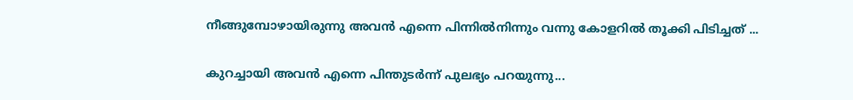നീങ്ങുമ്പോഴായിരുന്നു അവന്‍ എന്നെ പിന്നില്‍നിന്നും വന്നു കോളറില്‍ തൂക്കി പിടിച്ചത് ...

കുറച്ചായി അവന്‍ എന്നെ പിന്തുടര്‍ന്ന് പുലഭ്യം പറയുന്നു...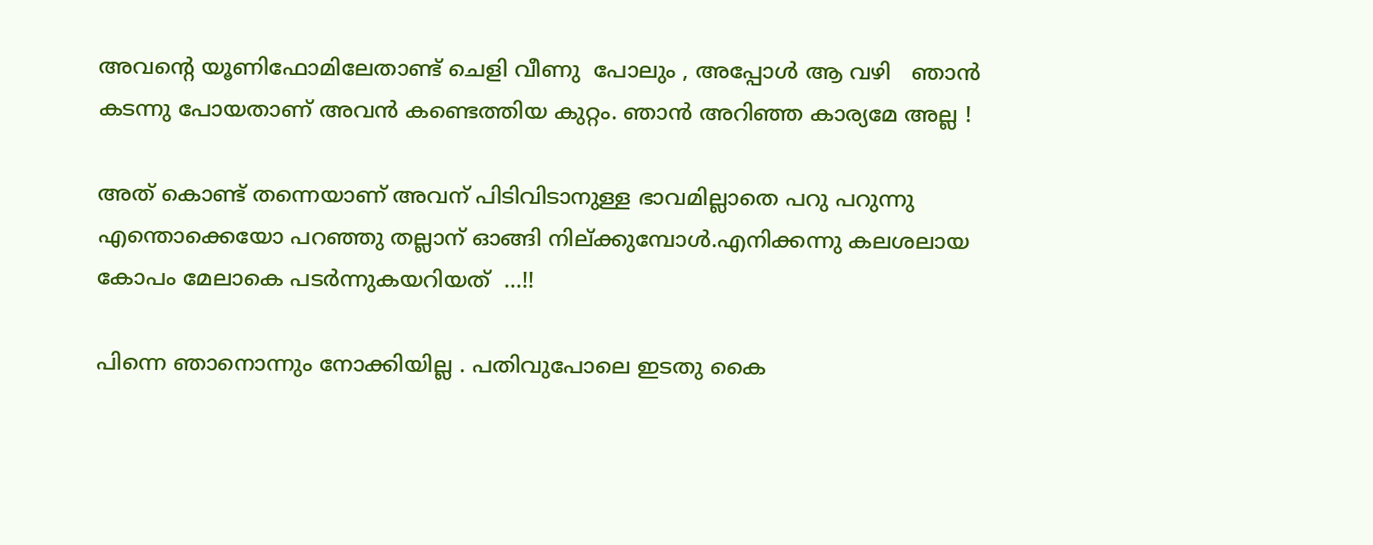അവന്റെ യൂണിഫോമിലേതാണ്ട് ചെളി വീണു  പോലും , അപ്പോള്‍ ആ വഴി   ഞാന്‍ കടന്നു പോയതാണ് അവന്‍ കണ്ടെത്തിയ കുറ്റം. ഞാന്‍ അറിഞ്ഞ കാര്യമേ അല്ല !

അത് കൊണ്ട് തന്നെയാണ് അവന് പിടിവിടാനുള്ള ഭാവമില്ലാതെ പറു പറുന്നു എന്തൊക്കെയോ പറഞ്ഞു തല്ലാന് ഓങ്ങി നില്ക്കുമ്പോള്‍.എനിക്കന്നു കലശലായ കോപം മേലാകെ പടര്‍ന്നുകയറിയത്  ...!!

പിന്നെ ഞാനൊന്നും നോക്കിയില്ല . പതിവുപോലെ ഇടതു കൈ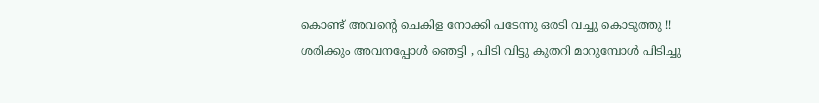കൊണ്ട് അവന്റെ ചെകിള നോക്കി പടേന്നു ഒരടി വച്ചു കൊടുത്തു !! ശരിക്കും അവനപ്പോള്‍ ഞെട്ടി , പിടി വിട്ടു കുതറി മാറുമ്പോള്‍ പിടിച്ചു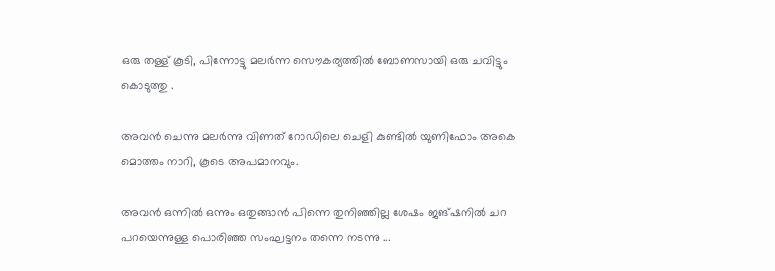ഒരു തള്ള് കൂടി, പിന്നോട്ടു മലര്‍ന്ന സൌകര്യത്തില്‍ ബോണസായി ഒരു ചവിട്ടും കൊടുത്തു .

അവന്‍ ചെന്നു മലര്‍ന്നു വിണത് റോഡിലെ ചെളി കുണ്ടില്‍ യുണിഫോം അകെ മൊത്തം നാറി, കൂടെ അപമാനവും.

അവന്‍ ഒന്നില്‍ ഒന്നും ഒതുങ്ങാന്‍ പിന്നെ തുനിഞ്ഞില്ല ശേഷം ജങ്ഷനില്‍ ചറ പറയെന്നുള്ള പൊരിഞ്ഞ സംഘട്ടനം തന്നെ നടന്നു ...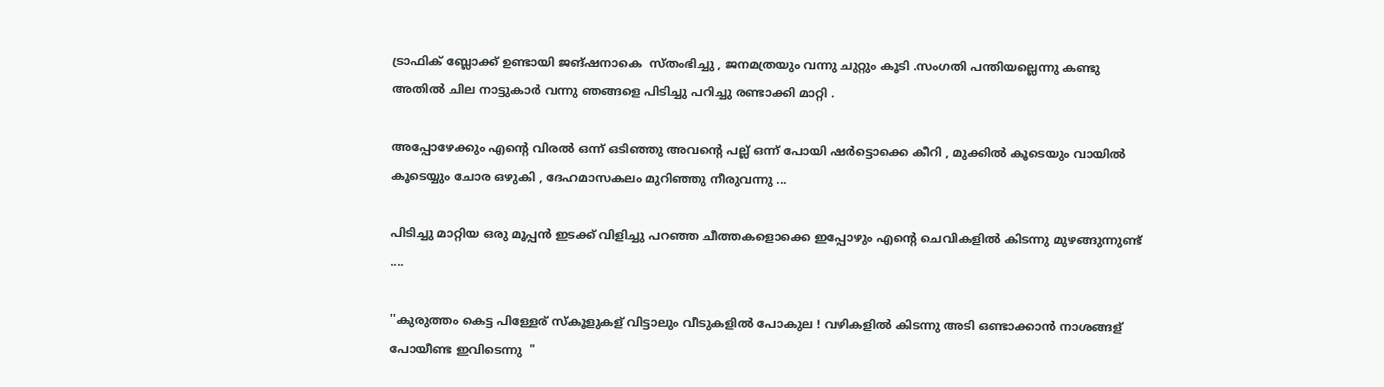ട്രാഫിക്‌ ബ്ലോക്ക്‌ ഉണ്ടായി ജങ്ഷനാകെ  സ്തംഭിച്ചു , ജനമത്രയും വന്നു ചുറ്റും കൂടി .സംഗതി പന്തിയല്ലെന്നു കണ്ടു അതില്‍ ചില നാട്ടുകാര്‍ വന്നു ഞങ്ങളെ പിടിച്ചു പറിച്ചു രണ്ടാക്കി മാറ്റി .

അപ്പോഴേക്കും എന്റെ വിരല്‍ ഒന്ന് ഒടിഞ്ഞു അവന്റെ പല്ല് ഒന്ന് പോയി ഷര്‍ട്ടൊക്കെ കീറി , മുക്കില്‍ കൂടെയും വായില്‍ കൂടെയ്യും ചോര ഒഴുകി , ദേഹമാസകലം മുറിഞ്ഞു നീരുവന്നു ...

പിടിച്ചു മാറ്റിയ ഒരു മൂപ്പന്‍ ഇടക്ക് വിളിച്ചു പറഞ്ഞ ചീത്തകളൊക്കെ ഇപ്പോഴും എന്റെ ചെവികളില്‍ കിടന്നു മുഴങ്ങുന്നുണ്ട് ....

''കുരുത്തം കെട്ട പിള്ളേര് സ്കൂളുകള് വിട്ടാലും വീടുകളില്‍ പോകുല ! വഴികളില്‍ കിടന്നു അടി ഒണ്ടാക്കാന്‍ നാശങ്ങള് പോയീണ്ട ഇവിടെന്നു  "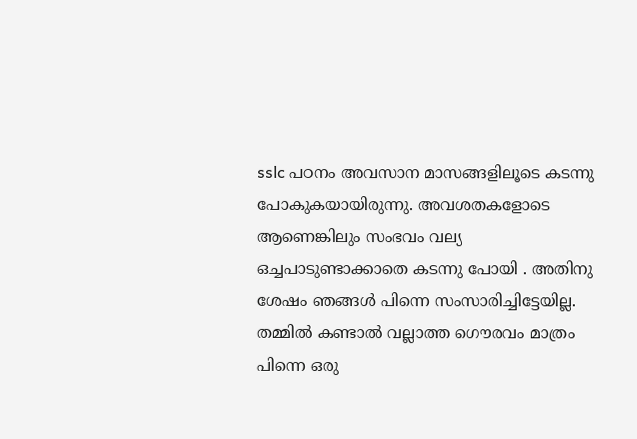sslc പഠനം അവസാന മാസങ്ങളിലൂടെ കടന്നു പോകുകയായിരുന്നു. അവശതകളോടെ ആണെങ്കിലും സംഭവം വല്യ ഒച്ചപാടുണ്ടാക്കാതെ കടന്നു പോയി . അതിനു ശേഷം ഞങ്ങള്‍ പിന്നെ സംസാരിച്ചിട്ടേയില്ല. തമ്മില്‍ കണ്ടാല്‍ വല്ലാത്ത ഗൌരവം മാത്രം പിന്നെ ഒരു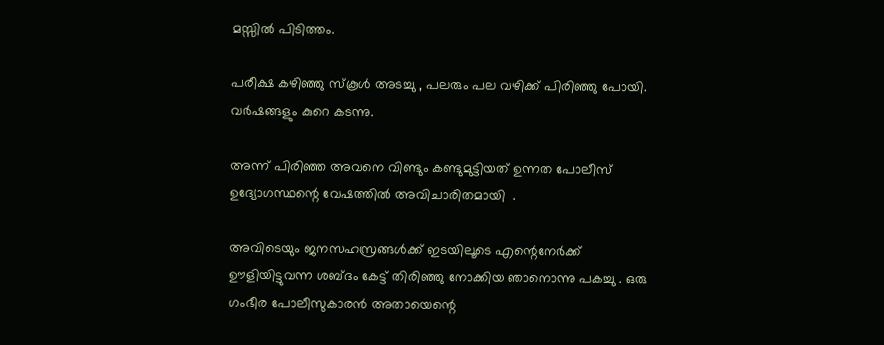മസ്സില്‍ പിടിത്തം.

പരീക്ഷ കഴിഞ്ഞു സ്കൂള്‍ അടച്ചു , പലരും പല വഴിക്ക് പിരിഞ്ഞു പോയി. വര്‍ഷങ്ങളും കുറെ കടന്നു.

അന്ന് പിരിഞ്ഞ അവനെ വിണ്ടും കണ്ടുമുട്ടിയത്‌ ഉന്നത പോലീസ് ഉദ്യോഗസ്ഥന്റെ വേഷത്തില്‍ അവിചാരിതമായി  .

അവിടെയും ജനസഹസ്രങ്ങള്‍ക്ക് ഇടയിലൂടെ എന്റെനേര്‍ക്ക് ഊളിയിട്ടുവന്ന ശബ്ദം കേട്ട് തിരിഞ്ഞു നോക്കിയ ഞാനൊന്നു പകച്ചു . ഒരു ഗംഭീര പോലീസുകാരന്‍ അതായെന്റെ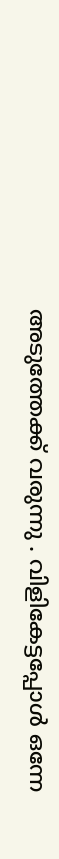അടുത്തേക്ക് വരുന്നു . വിളികേട്ടപ്പോള്‍ ഒന്നേ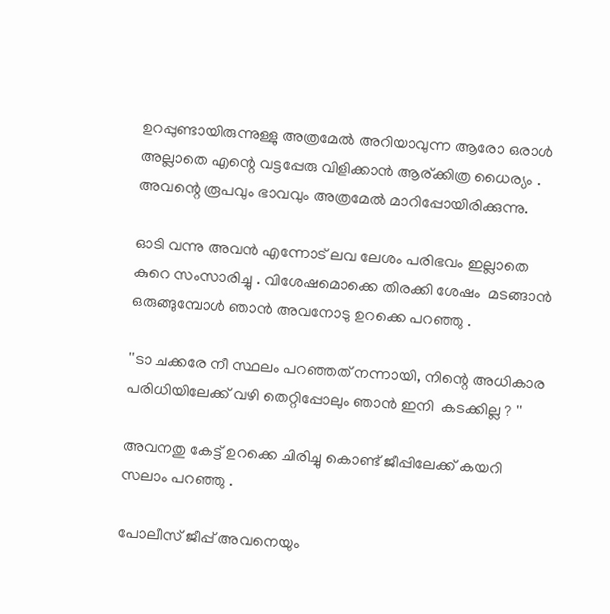ഉറപ്പുണ്ടായിരുന്നുള്ളു അത്രമേല്‍ അറിയാവുന്ന ആരോ ഒരാള്‍ അല്ലാതെ എന്റെ വട്ടപ്പേരു വിളിക്കാന്‍ ആര്ക്കിത്ര ധൈര്യം . അവന്റെ രൂപവും ഭാവവും അത്രമേല്‍ മാറിപ്പോയിരിക്കുന്നു.

ഓടി വന്നു അവന്‍ എന്നോട് ലവ ലേശം പരിഭവം ഇല്ലാതെ കുറെ സംസാരിച്ചു . വിശേഷമൊക്കെ തിരക്കി ശേഷം  മടങ്ങാന്‍ ഒരുങ്ങുമ്പോള്‍ ഞാന്‍ അവനോടു ഉറക്കെ പറഞ്ഞു .

''ടാ ചക്കരേ നീ സ്ഥലം പറഞ്ഞത് നന്നായി, നിന്റെ അധികാര പരിധിയിലേക്ക് വഴി തെറ്റിപ്പോലും ഞാന്‍ ഇനി  കടക്കില്ല ? ''

അവനതു കേട്ട് ഉറക്കെ ചിരിച്ചു കൊണ്ട് ജീപ്പിലേക്ക് കയറി സലാം പറഞ്ഞു .

പോലീസ് ജീപ്പ് അവനെയും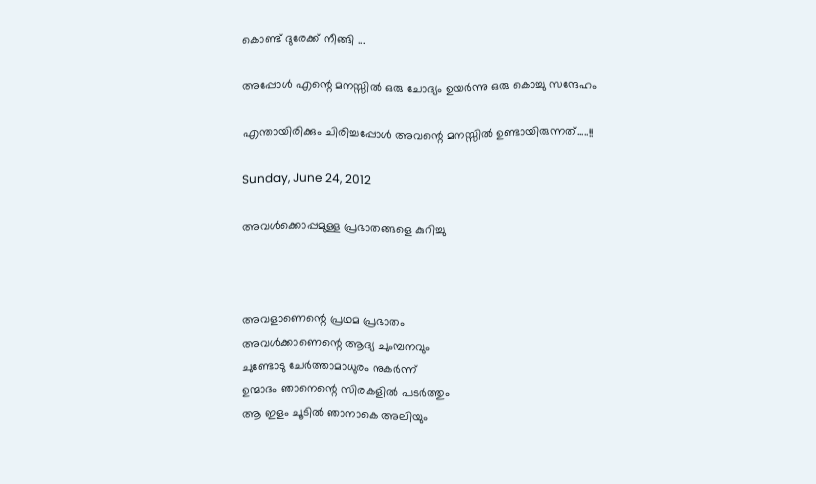കൊണ്ട് ദുരേക്ക് നീങ്ങി ...

അപ്പോള്‍ എന്റെ മനസ്സില്‍ ഒരു ചോദ്യം ഉയര്‍ന്നു ഒരു കൊച്ചു സന്ദേഹം

എന്തായിരിക്കും ചിരിച്ചപ്പോള്‍ അവന്റെ മനസ്സില്‍ ഉണ്ടായിരുന്നത്.....!!

Sunday, June 24, 2012

അവള്‍ക്കൊപ്പമുള്ള പ്രഭാതങ്ങളെ കുറിച്ചു



അവളാണെന്റെ പ്രഥമ പ്രഭാതം
അവള്‍ക്കാണെന്റെ ആദ്യ ചുംമ്പനവും
ചുണ്ടോടു ചേര്‍ത്താമാധുരം നുകര്‍ന്ന്
ഉന്മാദം ഞാനെന്റെ സിരകളില്‍ പടര്‍ത്തും
ആ ഇളം ചൂടില്‍ ഞാനാകെ അലിയും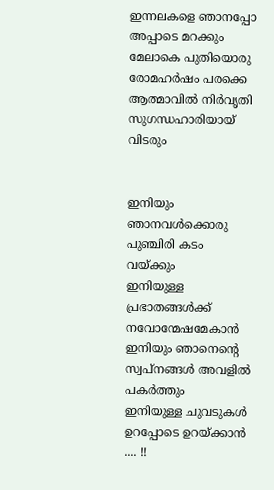ഇന്നലകളെ ഞാനപ്പോ അപ്പാടെ മറക്കും
മേലാകെ പുതിയൊരു രോമഹര്‍ഷം പരക്കെ
ആത്മാവില്‍ നിര്‍വൃതി സുഗന്ധഹാരിയായ് വിടരും


ഇനിയും ഞാനവള്‍ക്കൊരു പുഞ്ചിരി കടം വയ്ക്കും
ഇനിയുള്ള പ്രഭാതങ്ങള്‍ക്ക് നവോന്മേഷമേകാന്‍
ഇനിയും ഞാനെന്റെ സ്വപ്നങ്ങള്‍ അവളില്‍ പകര്‍ത്തും
ഇനിയുള്ള ചുവടുകള്‍ ഉറപ്പോടെ ഉറയ്ക്കാന്‍ .... !!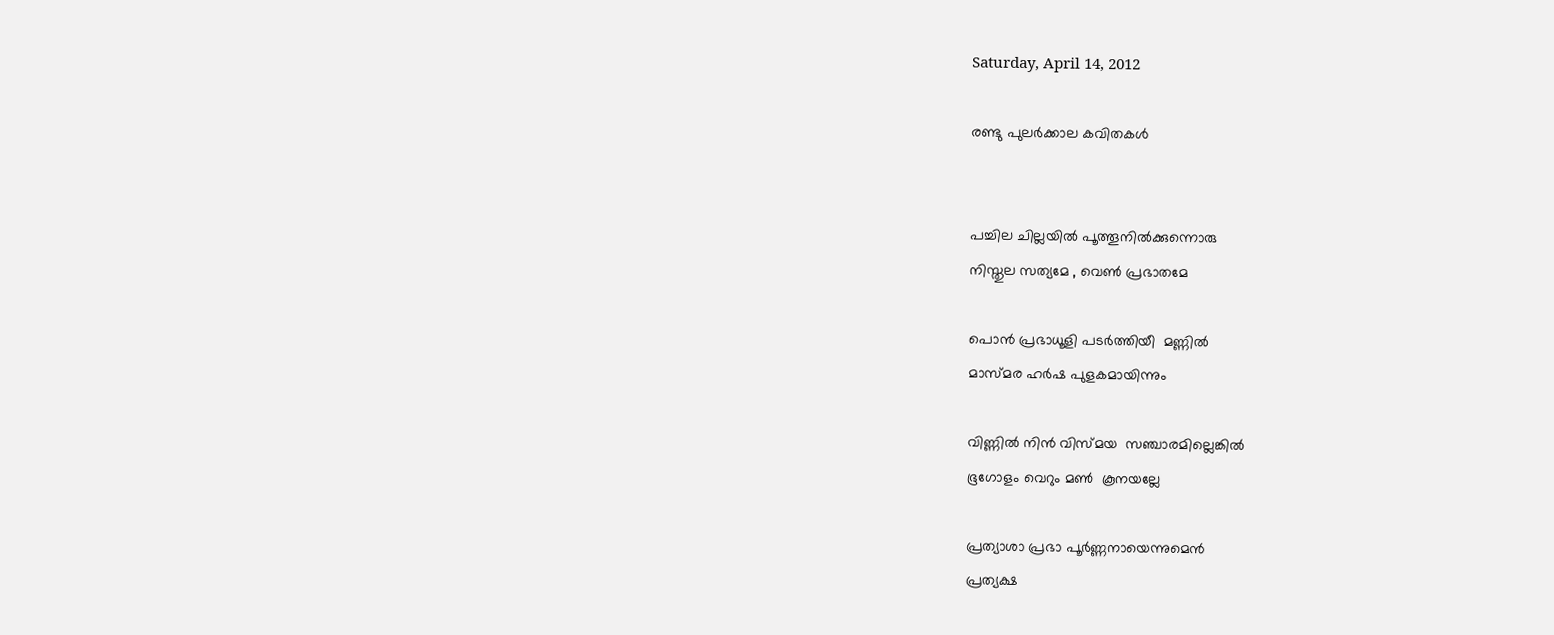Saturday, April 14, 2012

രണ്ടു പുലര്‍ക്കാല കവിതകള്‍


പച്ചില ചില്ലയില്‍ പൂത്തൂനില്‍ക്കുന്നൊരു
നിസ്തുല സത്യമേ , വെണ്‍ പ്രഭാതമേ

പൊന്‍ പ്രഭാധൂളി പടര്‍ത്തിയീ  മണ്ണില്‍
മാസ്മര ഹര്‍ഷ പുളകമായിന്നും

വിണ്ണില്‍ നിന്‍ വിസ്മയ  സഞ്ചാരമില്ലെങ്കില്‍
ഭൂഗോളം വെറും മണ്‍  കൂനയല്ലേ

പ്രത്യാശാ പ്രഭാ പൂര്‍ണ്ണനായെന്നുമെന്‍
പ്രത്യക്ഷ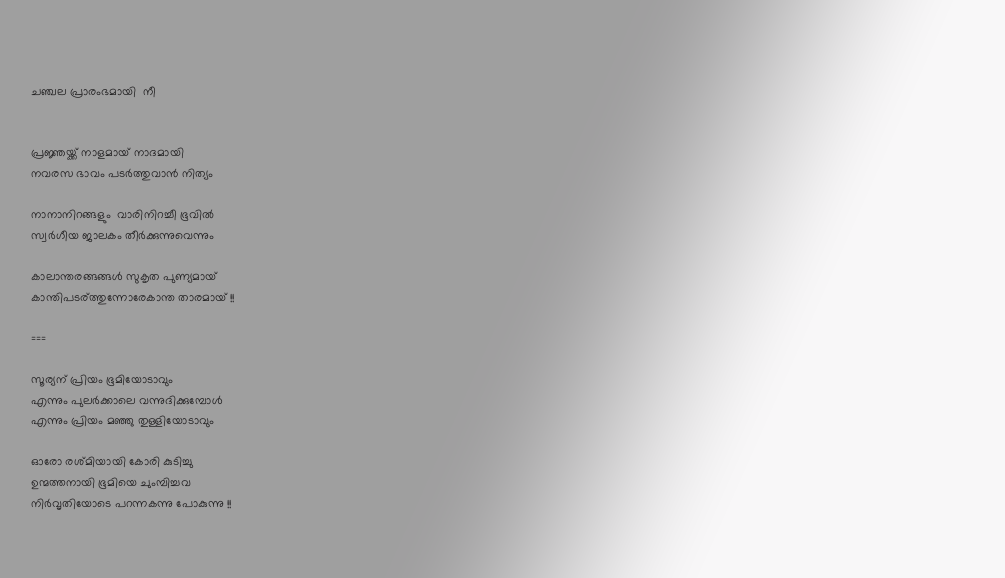ചഞ്ചല പ്രാരംഭമായി  നീ


പ്രജ്ഞയ്ക്ക് നാളമായ് നാദമായി
നവരസ ഭാവം പടര്‍ത്തുവാന്‍ നിത്യം

നാനാനിറങ്ങളും  വാരിനിറച്ചീ ഭൂവില്‍
സ്വര്‍ഗീയ ജാലകം തീര്‍ക്കുന്നുവെന്നും

കാലാന്തരങ്ങങ്ങള്‍ സുകൃത പുണ്യമായ്
കാന്തിപടര്ത്തുന്നോരേകാന്ത താരമായ് !!

===

സൂര്യന് പ്രിയം ഭൂമിയോടാവും
എന്നും പുലര്‍ക്കാലെ വന്നുദിക്കുമ്പോള്‍
എന്നും പ്രിയം മഞ്ഞു തുള്ളിയോടാവും

ഓരോ രശ്മിയായി കോരി കുടിച്ചു
ഉന്മത്തനായി ഭൂമിയെ ചുംമ്പിച്ചവ
നിര്‍വൃതിയോടെ പറന്നകന്നു പോകുന്നു !!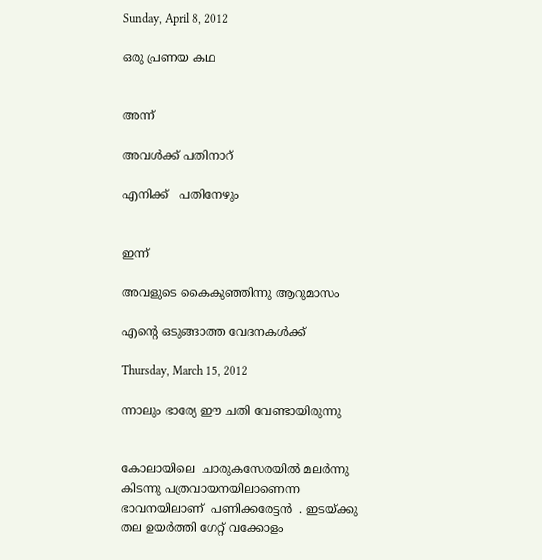Sunday, April 8, 2012

ഒരു പ്രണയ കഥ


അന്ന്

അവള്‍ക്ക് പതിനാറ്

എനിക്ക്   പതിനേഴും


ഇന്ന്

അവളുടെ കൈകുഞ്ഞിന്നു ആറുമാസം

എന്റെ ഒടുങ്ങാത്ത വേദനകള്‍ക്ക്

Thursday, March 15, 2012

ന്നാലും ഭാര്യേ ഈ ചതി വേണ്ടായിരുന്നു


കോലായിലെ  ചാരുകസേരയില്‍ മലര്‍ന്നു കിടന്നു പത്രവായനയിലാണെന്ന ഭാവനയിലാണ്  പണിക്കരേട്ടന്‍  . ഇടയ്ക്കു തല ഉയര്‍ത്തി ഗേറ്റ് വക്കോളം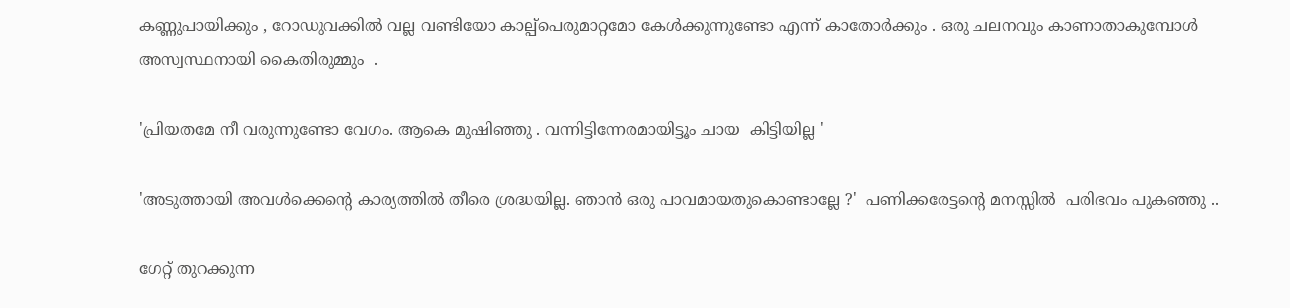കണ്ണുപായിക്കും , റോഡുവക്കില്‍ വല്ല വണ്ടിയോ കാല്പ്പെരുമാറ്റമോ കേള്‍ക്കുന്നുണ്ടോ എന്ന് കാതോര്‍ക്കും . ഒരു ചലനവും കാണാതാകുമ്പോള്‍ അസ്വസ്ഥനായി കൈതിരുമ്മും  .

'പ്രിയതമേ നീ വരുന്നുണ്ടോ വേഗം. ആകെ മുഷിഞ്ഞു . വന്നിട്ടിന്നേരമായിട്ടൂം ചായ  കിട്ടിയില്ല '

'അടുത്തായി അവള്‍ക്കെന്റെ കാര്യത്തില്‍ തീരെ ശ്രദ്ധയില്ല. ഞാന്‍ ഒരു പാവമായതുകൊണ്ടാല്ലേ ?'  പണിക്കരേട്ടന്റെ മനസ്സില്‍  പരിഭവം പുകഞ്ഞു ..

ഗേറ്റ് തുറക്കുന്ന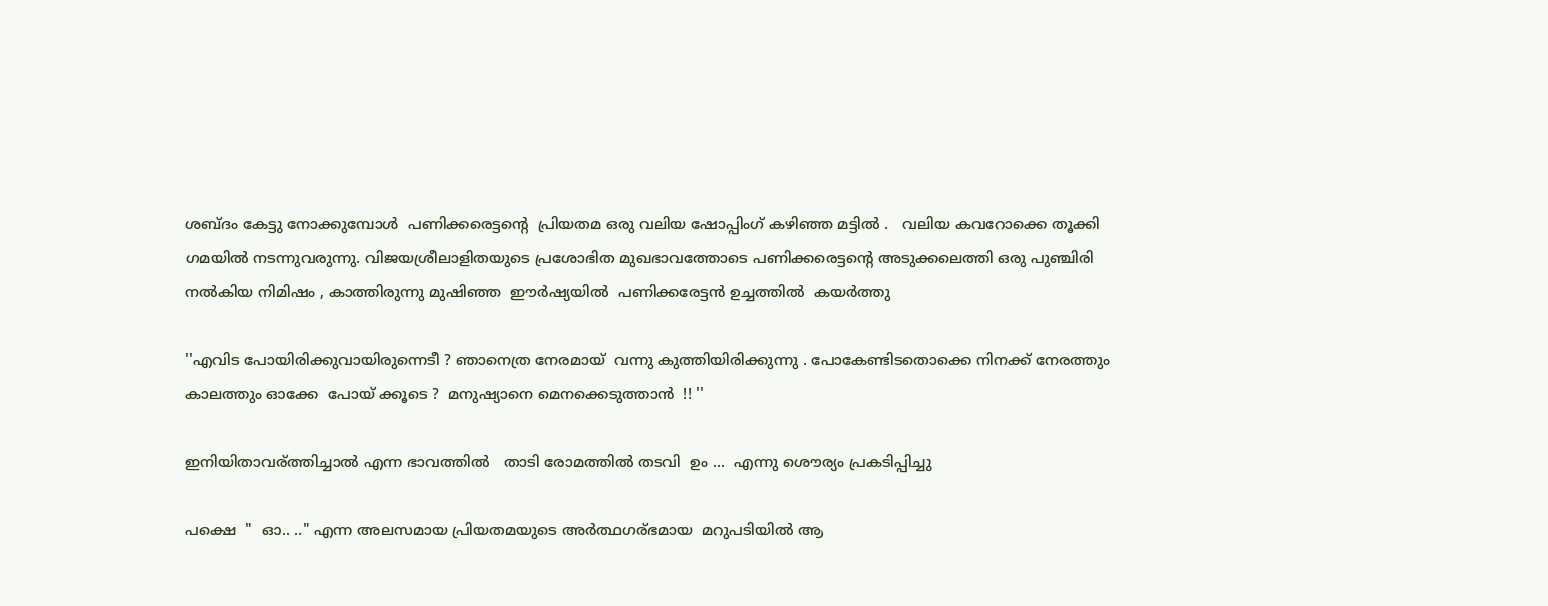ശബ്ദം കേട്ടു നോക്കുമ്പോള്‍  പണിക്കരെട്ടന്റെ  പ്രിയതമ ഒരു വലിയ ഷോപ്പിംഗ്‌ കഴിഞ്ഞ മട്ടില്‍ .   വലിയ കവറോക്കെ തൂക്കി ഗമയില്‍ നടന്നുവരുന്നു. വിജയശ്രീലാളിതയുടെ പ്രശോഭിത മുഖഭാവത്തോടെ പണിക്കരെട്ടന്റെ അടുക്കലെത്തി ഒരു പുഞ്ചിരി നല്‍കിയ നിമിഷം , കാത്തിരുന്നു മുഷിഞ്ഞ  ഈര്‍ഷ്യയില്‍  പണിക്കരേട്ടന്‍ ഉച്ചത്തില്‍  കയര്‍ത്തു

''എവിട പോയിരിക്കുവായിരുന്നെടീ ? ഞാനെത്ര നേരമായ്  വന്നു കുത്തിയിരിക്കുന്നു . പോകേണ്ടിടതൊക്കെ നിനക്ക് നേരത്തും കാലത്തും ഓക്കേ  പോയ് ക്കൂടെ ?  മനുഷ്യാനെ മെനക്കെടുത്താന്‍  !! ''

ഇനിയിതാവര്ത്തിച്ചാല്‍ എന്ന ഭാവത്തില്‍   താടി രോമത്തില്‍ തടവി  ഉം ...  എന്നു ശൌര്യം പ്രകടിപ്പിച്ചു

പക്ഷെ  "  ഓ.. .." എന്ന അലസമായ പ്രിയതമയുടെ അര്‍ത്ഥഗര്ഭമായ  മറുപടിയില്‍ ആ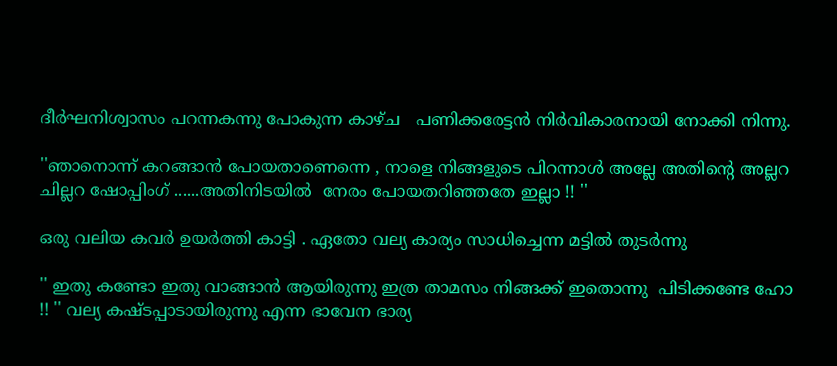ദീര്‍ഘനിശ്വാസം പറന്നകന്നു പോകുന്ന കാഴ്ച   പണിക്കരേട്ടന്‍ നിര്‍വികാരനായി നോക്കി നിന്നു.

''ഞാനൊന്ന് കറങ്ങാന്‍ പോയതാണെന്നെ , നാളെ നിങ്ങളുടെ പിറന്നാള്‍ അല്ലേ അതിന്റെ അല്ലറ ചില്ലറ ഷോപ്പിംഗ്‌ ......അതിനിടയില്‍  നേരം പോയതറിഞ്ഞതേ ഇല്ലാ !! ''

ഒരു വലിയ കവര്‍ ഉയര്‍ത്തി കാട്ടി . ഏതോ വല്യ കാര്യം സാധിച്ചെന്ന മട്ടില്‍ തുടര്‍ന്നു

'' ഇതു കണ്ടോ ഇതു വാങ്ങാന്‍ ആയിരുന്നു ഇത്ര താമസം നിങ്ങക്ക് ഇതൊന്നു  പിടിക്കണ്ടേ ഹോ !! '' വല്യ കഷ്ടപ്പാടായിരുന്നു എന്ന ഭാവേന ഭാര്യ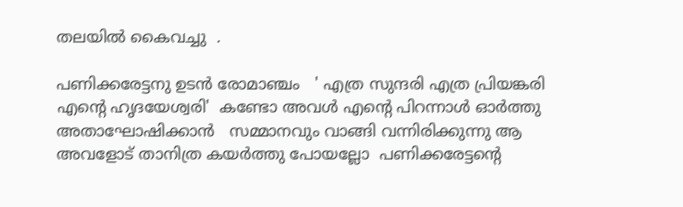തലയില്‍ കൈവച്ചു  .

പണിക്കരേട്ടനു ഉടന്‍ രോമാഞ്ചം   ' എത്ര സുന്ദരി എത്ര പ്രിയങ്കരി എന്റെ ഹൃദയേശ്വരി'  കണ്ടോ അവള്‍ എന്റെ പിറന്നാള്‍ ഓര്‍ത്തു അതാഘോഷിക്കാന്‍   സമ്മാനവും വാങ്ങി വന്നിരിക്കുന്നു ആ അവളോട്‌ താനിത്ര കയര്‍ത്തു പോയല്ലോ  പണിക്കരേട്ടന്റെ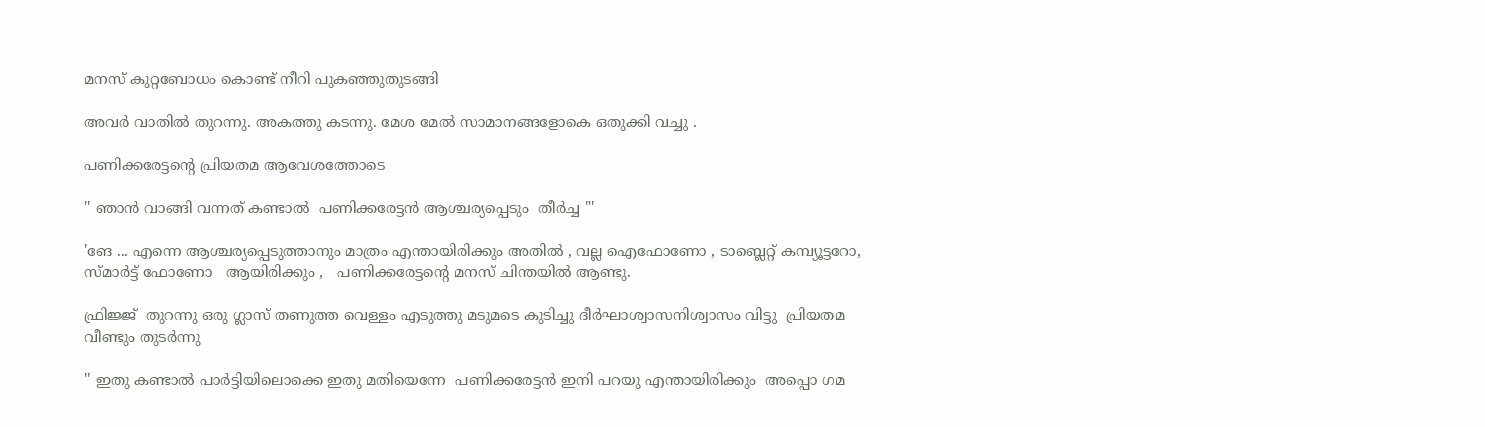മനസ് കുറ്റബോധം കൊണ്ട് നീറി പുകഞ്ഞുതുടങ്ങി

അവര്‍ വാതില്‍ തുറന്നു. അകത്തു കടന്നു. മേശ മേല്‍ സാമാനങ്ങളോകെ ഒതുക്കി വച്ചു .

പണിക്കരേട്ടന്റെ പ്രിയതമ ആവേശത്തോടെ

'' ഞാന്‍ വാങ്ങി വന്നത് കണ്ടാല്‍  പണിക്കരേട്ടന്‍ ആശ്ചര്യപ്പെടും  തീര്‍ച്ച "'

'ങേ ... എന്നെ ആശ്ചര്യപ്പെടുത്താനും മാത്രം എന്തായിരിക്കും അതില്‍ , വല്ല ഐഫോണോ , ടാബ്ലെറ്റ്‌ കമ്പ്യൂട്ടറോ, സ്മാര്‍ട്ട്‌ ഫോണോ   ആയിരിക്കും ,   പണിക്കരേട്ടന്റെ മനസ് ചിന്തയില്‍ ആണ്ടു.

ഫ്രിജ്ജ്  തുറന്നു ഒരു ഗ്ലാസ്‌ തണുത്ത വെള്ളം എടുത്തു മടുമടെ കുടിച്ചു ദീര്‍ഘാശ്വാസനിശ്വാസം വിട്ടു  പ്രിയതമ വീണ്ടും തുടര്‍ന്നു

'' ഇതു കണ്ടാല്‍ പാര്‍ട്ടിയിലൊക്കെ ഇതു മതിയെന്നേ  പണിക്കരേട്ടന്‍ ഇനി പറയു എന്തായിരിക്കും  അപ്പൊ ഗമ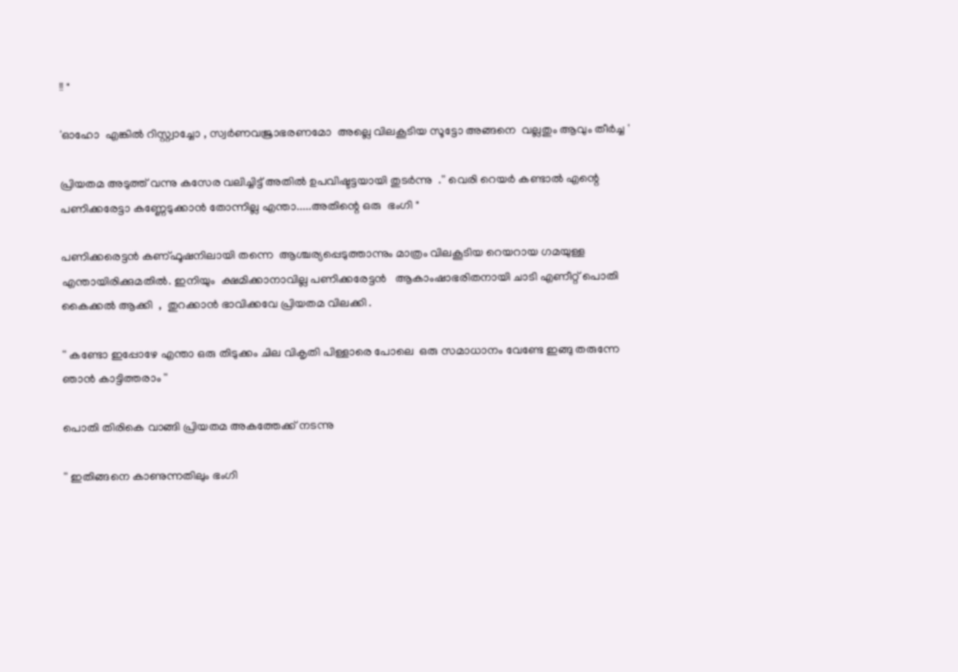!! "

'ഓഹോ  എങ്കില്‍ റിസ്റ്റ്വാച്ചോ , സ്വര്‍ണവജ്രാഭരണമോ  അല്ലെ വിലകൂടിയ സൂട്ടോ അങ്ങനെ  വല്ലതും ആവും തീര്‍ച്ച '

പ്രിയതമ അടുത്ത് വന്നു കസേര വലിച്ചിട്ട് അതില്‍ ഉപവിഷ്ടട്ടയായി തുടര്‍ന്നു  .'' വെരി റെയര്‍ കണ്ടാല്‍ എന്റെ  പണിക്കരേട്ടാ കണ്ണേടുക്കാന്‍ തോന്നില്ല എന്താ.....അതിന്റെ ഒരു  ഭംഗി "

പണിക്കരെട്ടന്‍ കണ്ഫൂഷനിലായി തന്നെ  ആശ്ചര്യപ്പെടുത്താന്നും മാത്രം വിലകൂടിയ റെയറായ ഗമയുള്ള എന്തായിരിക്കുമതില്‍. ഇനിയും  ക്ഷമിക്കാനാവില്ല പണിക്കരേട്ടന്‍   ആകാംഷാഭരിതനായി ചാടി എണീറ്റ്‌ പൊതി കൈക്കല്‍ ആക്കി  ,  തുറക്കാന്‍ ഭാവിക്കവേ പ്രിയതമ വിലക്കി .

'' കണ്ടോ ഇപ്പോഴേ എന്താ ഒരു തിടുക്കം ചില വികൃതി പിള്ളാരെ പോലെ  ഒരു സമാധാനം വേണ്ടേ ഇങ്ങു തരുന്നേ ഞാന്‍ കാട്ടിത്തരാം ''

പൊതി തിരികെ വാങ്ങി പ്രിയതമ അകത്തേക്ക് നടന്നു

'' ഇതിങ്ങനെ കാണുന്നതിലും ഭംഗി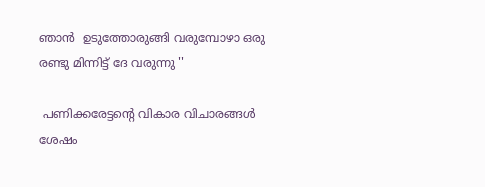ഞാന്‍  ഉടുത്തോരുങ്ങി വരുമ്പോഴാ ഒരു രണ്ടു മിന്നിട്ട് ദേ വരുന്നു ''

 പണിക്കരേട്ടന്റെ വികാര വിചാരങ്ങള്‍ ശേഷം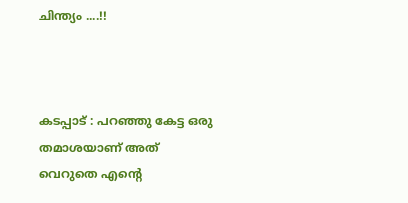ചിന്ത്യം ....!!



കടപ്പാട് : പറഞ്ഞു കേട്ട ഒരു തമാശയാണ് അത് വെറുതെ എന്റെ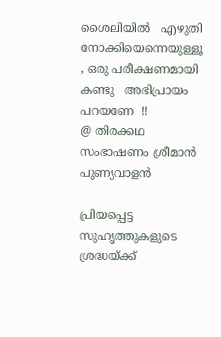ശൈലിയില്‍   എഴുതി നോക്കിയെന്നെയുള്ളൂ , ഒരു പരീക്ഷണമായി കണ്ടു   അഭിപ്രായം പറയണേ  !!
@ തിരക്കഥ സംഭാഷണം ശ്രീമാന്‍ പുണ്യവാളന്‍

പ്രിയപ്പെട്ട സുഹൃത്തുകളുടെ ശ്രദ്ധയ്ക്ക്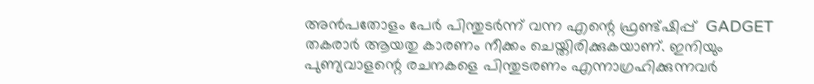അന്‍പതോളം പേര്‍ പിന്തുടര്‍ന്ന് വന്ന എന്റെ ഫ്രണ്ട്ഷിപ്പ്  GADGET  തകരാര്‍ ആയതു കാരണം നീക്കം ചെയ്തിരിക്കുകയാണ്. ഇനിയും  പുണ്യവാളന്റെ രചനകളെ പിന്തുടരണം എന്നാഗ്രഹിക്കുന്നവര്‍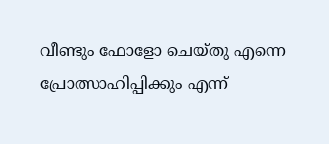വീണ്ടും ഫോളോ ചെയ്തു എന്നെ പ്രോത്സാഹിപ്പിക്കും എന്ന്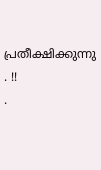പ്രതീക്ഷിക്കുന്നു . !!
.